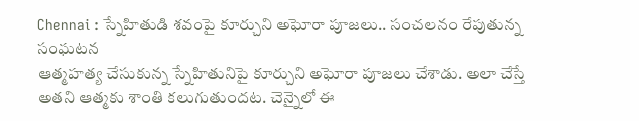Chennai : స్నేహితుడి శవంపై కూర్చుని అఘోరా పూజలు.. సంచలనం రేపుతున్న సంఘటన
ఆత్మహత్య చేసుకున్న స్నేహితునిపై కూర్చుని అఘోరా పూజలు చేశాడు. అలా చేస్తే అతని ఆత్మకు శాంతి కలుగుతుందట. చెన్నైలో ఈ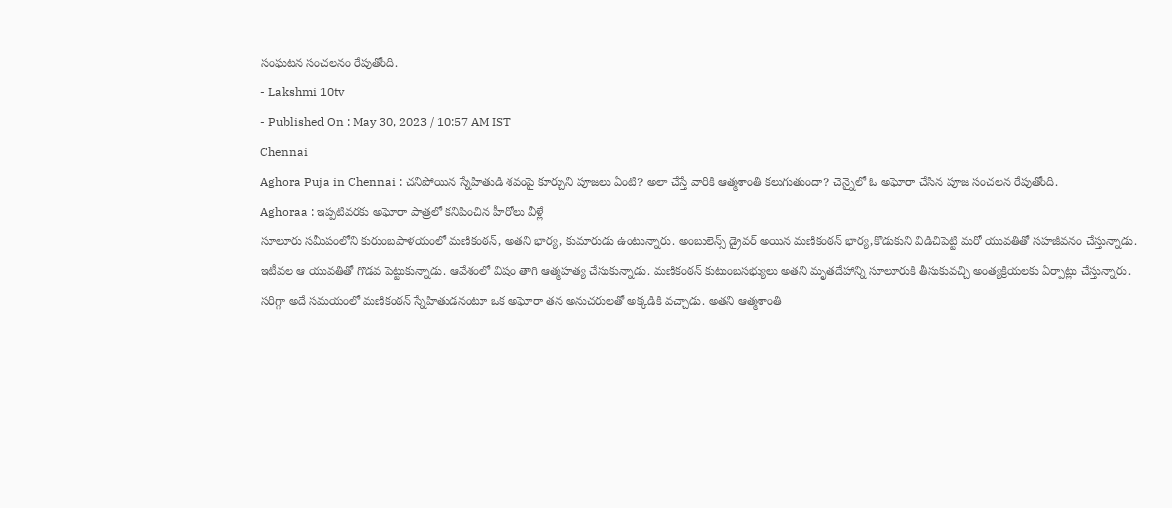సంఘటన సంచలనం రేపుతోంది.
- Lakshmi 10tv
- Published On : May 30, 2023 / 10:57 AM IST
Chennai
Aghora Puja in Chennai : చనిపోయిన స్నేహితుడి శవంపై కూర్చుని పూజలు ఏంటి? అలా చేస్తే వారికి ఆత్మశాంతి కలుగుతుందా? చెన్నైలో ఓ అఘోరా చేసిన పూజ సంచలన రేపుతోంది.
Aghoraa : ఇప్పటివరకు అఘోరా పాత్రలో కనిపించిన హీరోలు వీళ్లే
సూలూరు సమీపంలోని కురుంబపాళయంలో మణికంఠన్, అతని భార్య, కుమారుడు ఉంటున్నారు. అంబులెన్స్ డ్రైవర్ అయిన మణికంఠన్ భార్య,కొడుకుని విడిచిపెట్టి మరో యువతితో సహజీవనం చేస్తున్నాడు. ఇటీవల ఆ యువతితో గొడవ పెట్టుకున్నాడు. ఆవేశంలో విషం తాగి ఆత్మహత్య చేసుకున్నాడు. మణికంఠన్ కుటుంబసభ్యులు అతని మృతదేహాన్ని సూలూరుకి తీసుకువచ్చి అంత్యక్రియలకు ఏర్పాట్లు చేస్తున్నారు.
సరిగ్గా అదే సమయంలో మణికంఠన్ స్నేహితుడనంటూ ఒక అఘోరా తన అనుచరులతో అక్కడికి వచ్చాడు. అతని ఆత్మశాంతి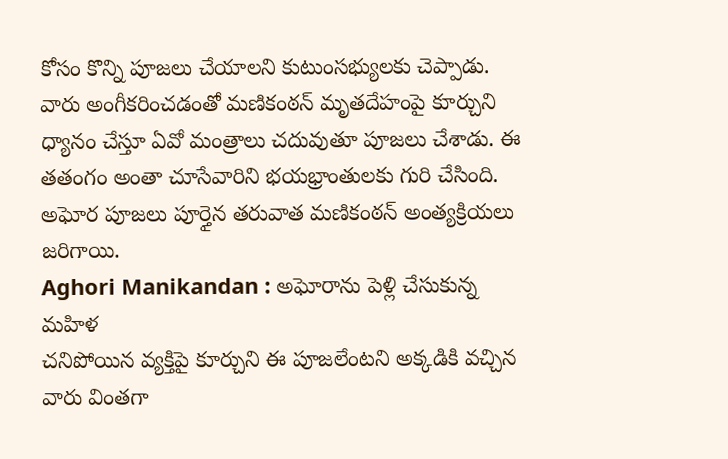కోసం కొన్ని పూజలు చేయాలని కుటుంసభ్యులకు చెప్పాడు. వారు అంగీకరించడంతో మణికంఠన్ మృతదేహంపై కూర్చుని ధ్యానం చేస్తూ ఏవో మంత్రాలు చదువుతూ పూజలు చేశాడు. ఈ తతంగం అంతా చూసేవారిని భయభ్రాంతులకు గురి చేసింది. అఘోర పూజలు పూర్తైన తరువాత మణికంఠన్ అంత్యక్రియలు జరిగాయి.
Aghori Manikandan : అఘోరాను పెళ్లి చేసుకున్న మహిళ
చనిపోయిన వ్యక్తిపై కూర్చుని ఈ పూజలేంటని అక్కడికి వచ్చిన వారు వింతగా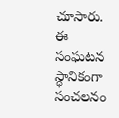చూసారు. ఈ సంఘటన స్ధానికంగా సంచలనం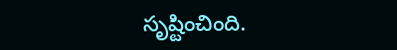సృష్టించింది.